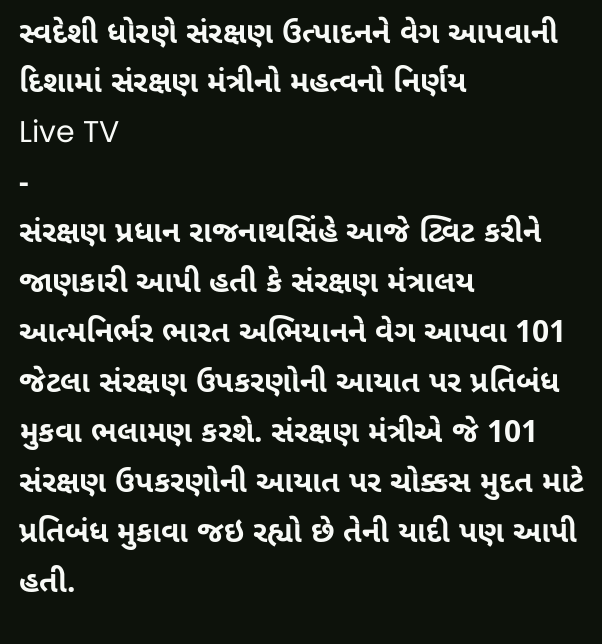સ્વદેશી ધોરણે સંરક્ષણ ઉત્પાદનને વેગ આપવાની દિશામાં સંરક્ષણ મંત્રીનો મહત્વનો નિર્ણય
Live TV
-
સંરક્ષણ પ્રધાન રાજનાથસિંહે આજે ટ્વિટ કરીને જાણકારી આપી હતી કે સંરક્ષણ મંત્રાલય આત્મનિર્ભર ભારત અભિયાનને વેગ આપવા 101 જેટલા સંરક્ષણ ઉપકરણોની આયાત પર પ્રતિબંધ મુકવા ભલામણ કરશે. સંરક્ષણ મંત્રીએ જે 101 સંરક્ષણ ઉપકરણોની આયાત પર ચોક્કસ મુદત માટે પ્રતિબંધ મુકાવા જઇ રહ્યો છે તેની યાદી પણ આપી હતી.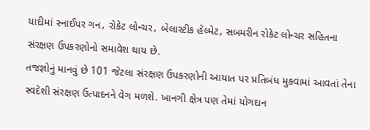યાદીમાં સ્નાઈપર ગન, રોકેટ લોન્ચર, બેલાસ્ટીક હેલ્મેટ, સબમરીન રોકેટ લોન્ચર સહિતના સંરક્ષણ ઉપકરણોનો સમાવેશ થાય છે.
તજજ્ઞોનું માનવું છે 101 જેટલા સંરક્ષણ ઉપકરણોની આયાત પર પ્રતિબંધ મુકવામાં આવતાં તેના સ્વદેશી સંરક્ષણ ઉત્પાદનને વેગ મળશે. ખાનગી ક્ષેત્ર પણ તેમાં યોગદાન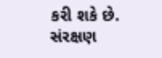કરી શકે છે. સંરક્ષણ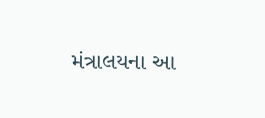મંત્રાલયના આ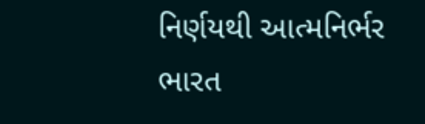નિર્ણયથી આત્મનિર્ભર ભારત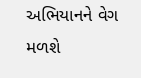અભિયાનને વેગ મળશે